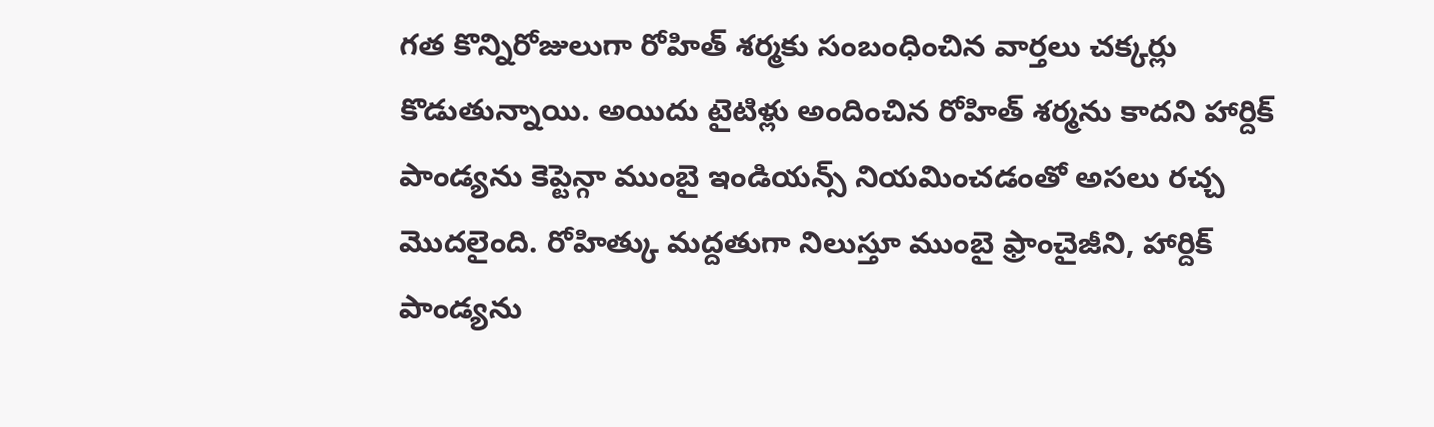గత కొన్నిరోజులుగా రోహిత్ శర్మకు సంబంధించిన వార్తలు చక్కర్లు కొడుతున్నాయి. అయిదు టైటిళ్లు అందించిన రోహిత్ శర్మను కాదని హార్దిక్ పాండ్యను కెప్టెన్గా ముంబై ఇండియన్స్ నియమించడంతో అసలు రచ్చ మొదలైంది. రోహిత్కు మద్దతుగా నిలుస్తూ ముంబై ఫ్రాంచైజీని, హార్దిక్ పాండ్యను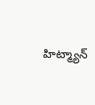హిట్మ్యాన్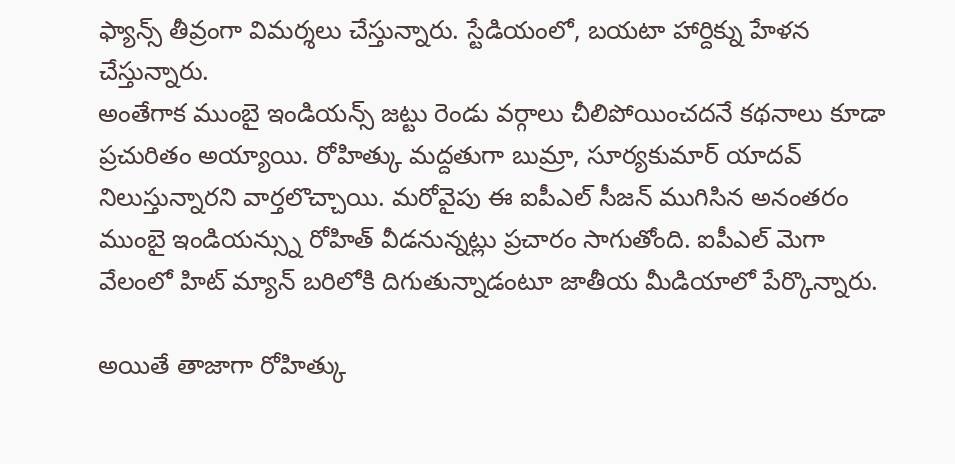ఫ్యాన్స్ తీవ్రంగా విమర్శలు చేస్తున్నారు. స్టేడియంలో, బయటా హార్దిక్ను హేళన చేస్తున్నారు.
అంతేగాక ముంబై ఇండియన్స్ జట్టు రెండు వర్గాలు చీలిపోయించదనే కథనాలు కూడా ప్రచురితం అయ్యాయి. రోహిత్కు మద్దతుగా బుమ్రా, సూర్యకుమార్ యాదవ్ నిలుస్తున్నారని వార్తలొచ్చాయి. మరోవైపు ఈ ఐపీఎల్ సీజన్ ముగిసిన అనంతరం ముంబై ఇండియన్స్ను రోహిత్ వీడనున్నట్లు ప్రచారం సాగుతోంది. ఐపీఎల్ మెగా వేలంలో హిట్ మ్యాన్ బరిలోకి దిగుతున్నాడంటూ జాతీయ మీడియాలో పేర్కొన్నారు.

అయితే తాజాగా రోహిత్కు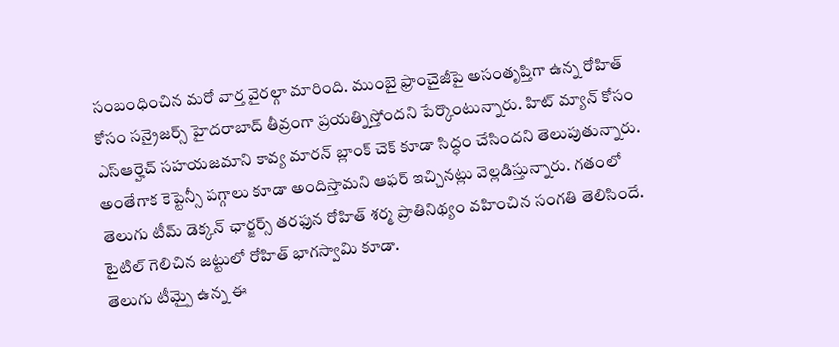సంబంధించిన మరో వార్త వైరల్గా మారింది. ముంబై ఫ్రాంచైజీపై అసంతృప్తిగా ఉన్న రోహిత్ కోసం సన్రైజర్స్ హైదరాబాద్ తీవ్రంగా ప్రయత్నిస్తోందని పేర్కొంటున్నారు. హిట్ మ్యాన్ కోసం ఎస్ఆర్హెచ్ సహయజమాని కావ్య మారన్ బ్లాంక్ చెక్ కూడా సిద్ధం చేసిందని తెలుపుతున్నారు. అంతేగాక కెప్టెన్సీ పగ్గాలు కూడా అందిస్తామని ఆఫర్ ఇచ్చినట్లు వెల్లడిస్తున్నారు. గతంలో తెలుగు టీమ్ డెక్కన్ ఛార్జర్స్ తరఫున రోహిత్ శర్మ ప్రాతినిథ్యం వహించిన సంగతి తెలిసిందే. టైటిల్ గెలిచిన జట్టులో రోహిత్ భాగస్వామి కూడా.
తెలుగు టీమ్పై ఉన్న ఈ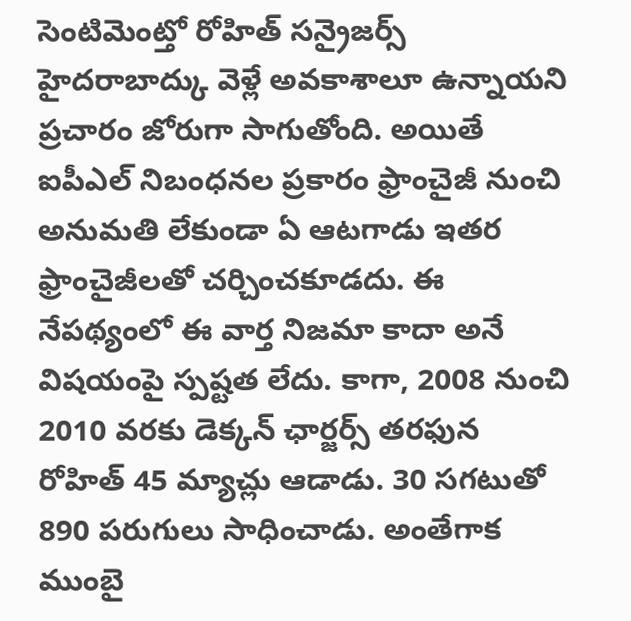సెంటిమెంట్తో రోహిత్ సన్రైజర్స్ హైదరాబాద్కు వెళ్లే అవకాశాలూ ఉన్నాయని ప్రచారం జోరుగా సాగుతోంది. అయితే ఐపీఎల్ నిబంధనల ప్రకారం ఫ్రాంచైజీ నుంచి అనుమతి లేకుండా ఏ ఆటగాడు ఇతర ఫ్రాంచైజీలతో చర్చించకూడదు. ఈ నేపథ్యంలో ఈ వార్త నిజమా కాదా అనే విషయంపై స్పష్టత లేదు. కాగా, 2008 నుంచి 2010 వరకు డెక్కన్ ఛార్జర్స్ తరఫున రోహిత్ 45 మ్యాచ్లు ఆడాడు. 30 సగటుతో 890 పరుగులు సాధించాడు. అంతేగాక ముంబై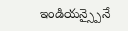ఇండియన్స్పైనే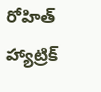రోహిత్ హ్యాట్రిక్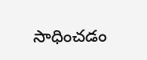సాధించడం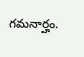గమనార్హం.